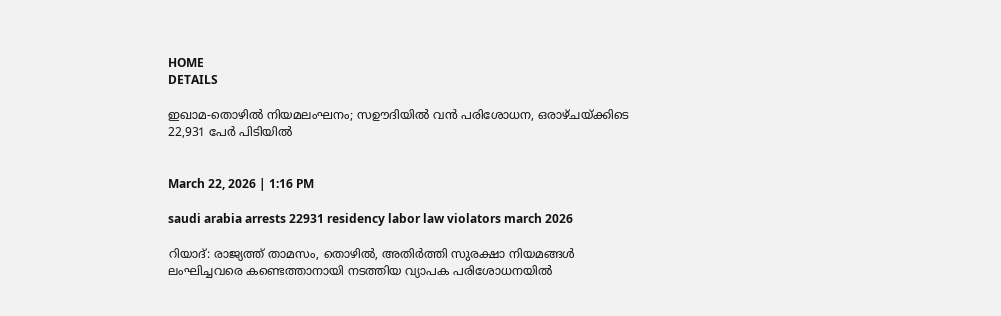HOME
DETAILS

ഇഖാമ-തൊഴിൽ നിയമലംഘനം; സഊദിയിൽ വൻ പരിശോധന, ഒരാഴ്ചയ്ക്കിടെ 22,931 പേർ പിടിയിൽ


March 22, 2026 | 1:16 PM

saudi arabia arrests 22931 residency labor law violators march 2026

റിയാദ്: രാജ്യത്ത് താമസം, തൊഴിൽ, അതിർത്തി സുരക്ഷാ നിയമങ്ങൾ ലംഘിച്ചവരെ കണ്ടെത്താനായി നടത്തിയ വ്യാപക പരിശോധനയിൽ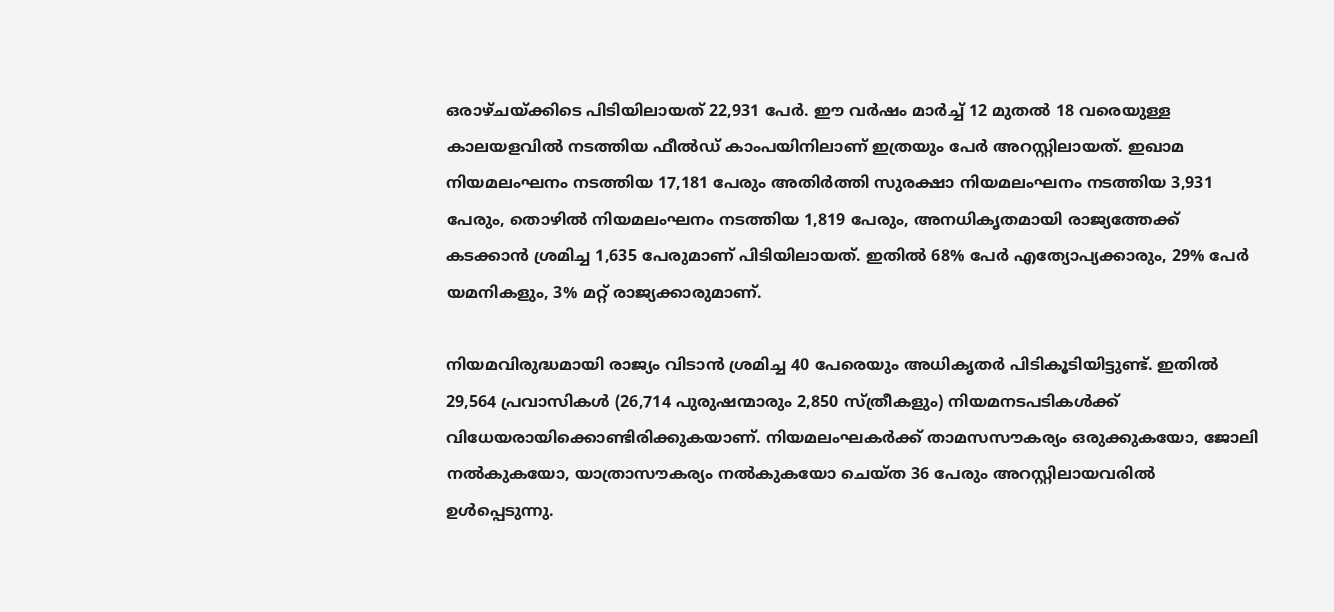ഒരാഴ്ചയ്ക്കിടെ പിടിയിലായത് 22,931 പേർ. ഈ വർഷം മാർച്ച് 12 മുതൽ 18 വരെയുള്ള കാലയളവിൽ നടത്തിയ ഫീൽഡ് കാംപയിനിലാണ് ഇത്രയും പേർ അറസ്റ്റിലായത്. ഇഖാമ നിയമലംഘനം നടത്തിയ 17,181 പേരും അതിർത്തി സുരക്ഷാ നിയമലംഘനം നടത്തിയ 3,931 പേരും, തൊഴിൽ നിയമലംഘനം നടത്തിയ 1,819 പേരും, അനധികൃതമായി രാജ്യത്തേക്ക് കടക്കാൻ ശ്രമിച്ച 1,635 പേരുമാണ് പിടിയിലായത്. ഇതിൽ 68% പേർ എത്യോപ്യക്കാരും, 29% പേർ യമനികളും, 3% മറ്റ് രാജ്യക്കാരുമാണ്.

നിയമവിരുദ്ധമായി രാജ്യം വിടാൻ ശ്രമിച്ച 40 പേരെയും അധികൃതർ പിടികൂടിയിട്ടുണ്ട്. ഇതിൽ 29,564 പ്രവാസികൾ (26,714 പുരുഷന്മാരും 2,850 സ്ത്രീകളും) നിയമനടപടികൾക്ക് വിധേയരായിക്കൊണ്ടിരിക്കുകയാണ്. നിയമലംഘകർക്ക് താമസസൗകര്യം ഒരുക്കുകയോ, ജോലി നൽകുകയോ, യാത്രാസൗകര്യം നൽകുകയോ ചെയ്ത 36 പേരും അറസ്റ്റിലായവരിൽ ഉൾപ്പെടുന്നു.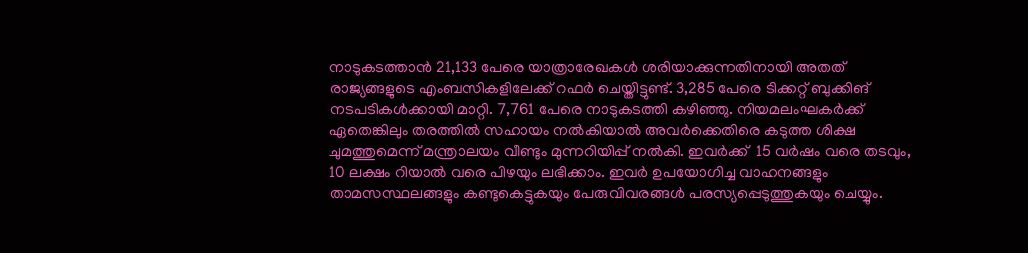നാടുകടത്താൻ 21,133 പേരെ യാത്രാരേഖകൾ ശരിയാക്കുന്നതിനായി അതത് രാജ്യങ്ങളുടെ എംബസികളിലേക്ക് റഫർ ചെയ്തിട്ടുണ്ട്. 3,285 പേരെ ടിക്കറ്റ് ബുക്കിങ് നടപടികൾക്കായി മാറ്റി. 7,761 പേരെ നാടുകടത്തി കഴിഞ്ഞു. നിയമലംഘകർക്ക് ഏതെങ്കിലും തരത്തിൽ സഹായം നൽകിയാൽ അവർക്കെതിരെ കടുത്ത ശിക്ഷ ചുമത്തുമെന്ന് മന്ത്രാലയം വീണ്ടും മുന്നറിയിപ്പ് നൽകി. ഇവർക്ക്  15 വർഷം വരെ തടവും, 10 ലക്ഷം റിയാൽ വരെ പിഴയും ലഭിക്കാം. ഇവർ ഉപയോഗിച്ച വാഹനങ്ങളും താമസസ്ഥലങ്ങളും കണ്ടുകെട്ടുകയും പേരുവിവരങ്ങൾ പരസ്യപ്പെടുത്തുകയും ചെയ്യും.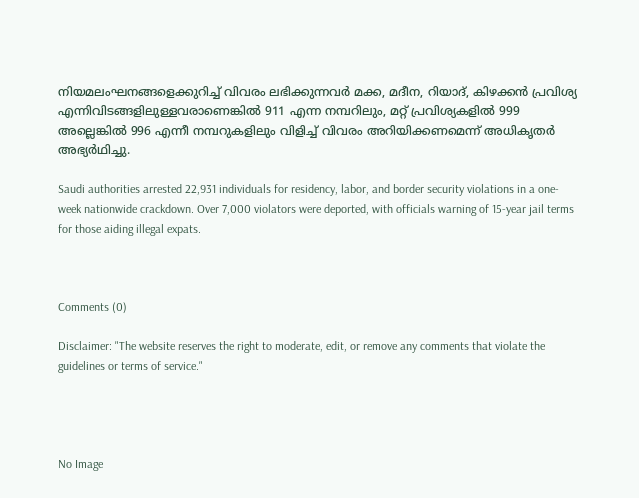നിയമലംഘനങ്ങളെക്കുറിച്ച് വിവരം ലഭിക്കുന്നവർ മക്ക, മദീന, റിയാദ്, കിഴക്കൻ പ്രവിശ്യ എന്നിവിടങ്ങളിലുള്ളവരാണെങ്കിൽ 911 എന്ന നമ്പറിലും, മറ്റ് പ്രവിശ്യകളിൽ 999 അല്ലെങ്കിൽ 996 എന്നീ നമ്പറുകളിലും വിളിച്ച് വിവരം അറിയിക്കണമെന്ന് അധികൃതർ അഭ്യർഥിച്ചു.

Saudi authorities arrested 22,931 individuals for residency, labor, and border security violations in a one-week nationwide crackdown. Over 7,000 violators were deported, with officials warning of 15-year jail terms for those aiding illegal expats.



Comments (0)

Disclaimer: "The website reserves the right to moderate, edit, or remove any comments that violate the guidelines or terms of service."




No Image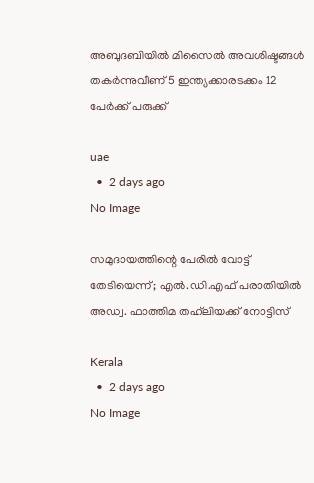അബുദബിയിൽ മിസൈൽ അവശിഷ്ടങ്ങൾ തകർന്നുവീണ് 5 ഇന്ത്യക്കാരടക്കം 12 പേർക്ക് പരുക്ക്

uae
  •  2 days ago
No Image

സമുദായത്തിന്റെ പേരില്‍ വോട്ട് തേടിയെന്ന്; എല്‍.ഡി.എഫ് പരാതിയില്‍ അഡ്വ. ഫാത്തിമ തഹ്‌ലിയക്ക് നോട്ടിസ്

Kerala
  •  2 days ago
No Image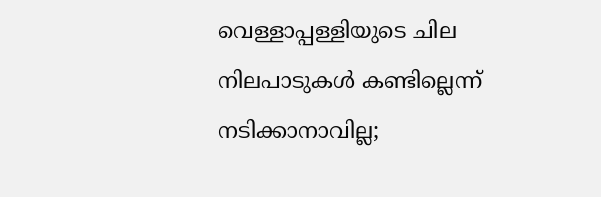വെള്ളാപ്പള്ളിയുടെ ചില നിലപാടുകള്‍ കണ്ടില്ലെന്ന് നടിക്കാനാവില്ല;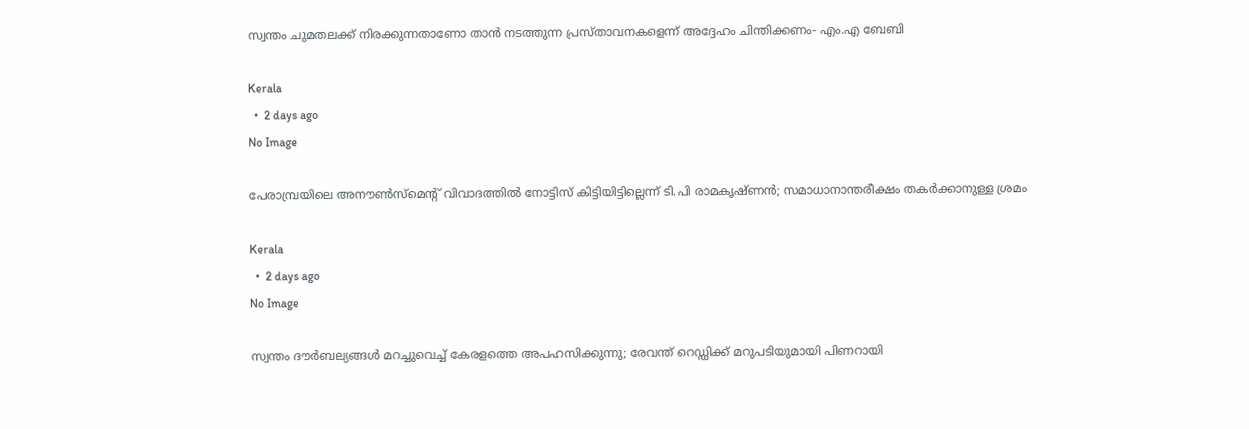സ്വന്തം ചുമതലക്ക് നിരക്കുന്നതാണോ താന്‍ നടത്തുന്ന പ്രസ്താവനകളെന്ന് അദ്ദേഹം ചിന്തിക്കണം- എം.എ ബേബി

Kerala
  •  2 days ago
No Image

പേരാമ്പ്രയിലെ അനൗണ്‍സ്‌മെന്റ് വിവാദത്തില്‍ നോട്ടിസ് കിട്ടിയിട്ടില്ലെന്ന് ടി.പി രാമകൃഷ്ണന്‍; സമാധാനാന്തരീക്ഷം തകര്‍ക്കാനുള്ള ശ്രമം

Kerala
  •  2 days ago
No Image

സ്വന്തം ദൗര്‍ബല്യങ്ങള്‍ മറച്ചുവെച്ച് കേരളത്തെ അപഹസിക്കുന്നു; രേവന്ത് റെഡ്ഡിക്ക് മറുപടിയുമായി പിണറായി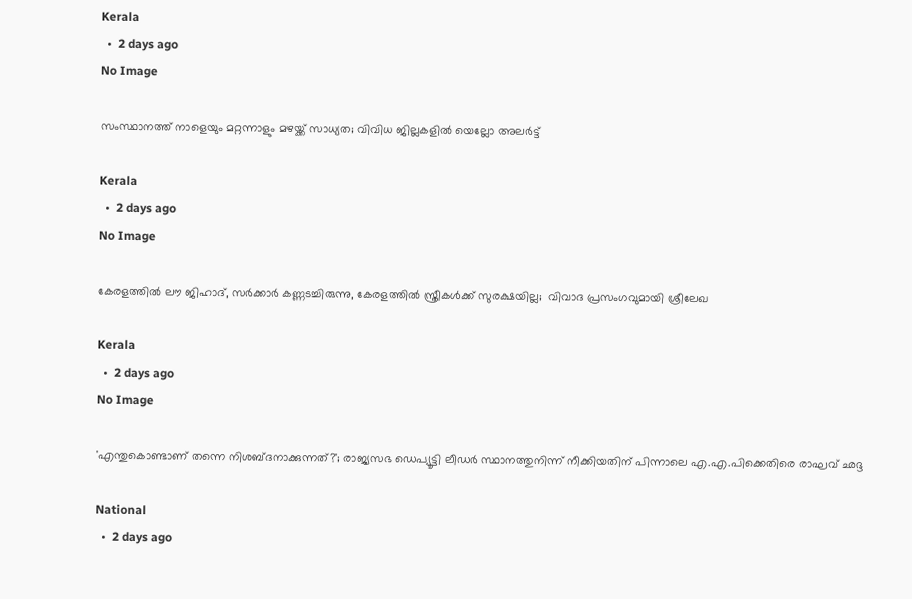Kerala
  •  2 days ago
No Image

സംസ്ഥാനത്ത് നാളെയും മറ്റന്നാളും മഴയ്ക്ക് സാധ്യത; വിവിധ ജില്ലകളില്‍ യെല്ലോ അലര്‍ട്ട്

Kerala
  •  2 days ago
No Image

കേരളത്തില്‍ ലൗ ജിഹാദ്, സര്‍ക്കാര്‍ കണ്ണടച്ചിരുന്നു, കേരളത്തില്‍ സ്ത്രീകള്‍ക്ക് സുരക്ഷയില്ല;  വിവാദ പ്രസംഗവുമായി ശ്രീലേഖ

Kerala
  •  2 days ago
No Image

'എന്തുകൊണ്ടാണ് തന്നെ നിശബ്ദനാക്കുന്നത്?'; രാജ്യസഭ ഡെപ്യൂട്ടി ലീഡര്‍ സ്ഥാനത്തുനിന്ന് നീക്കിയതിന് പിന്നാലെ എ.എ.പിക്കെതിരെ രാഘവ് ഛദ്ദ

National
  •  2 days ago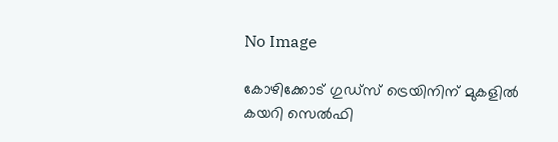No Image

കോഴിക്കോട് ഗുഡ്സ് ട്രെയിനിന് മുകളില്‍ കയറി സെല്‍ഫി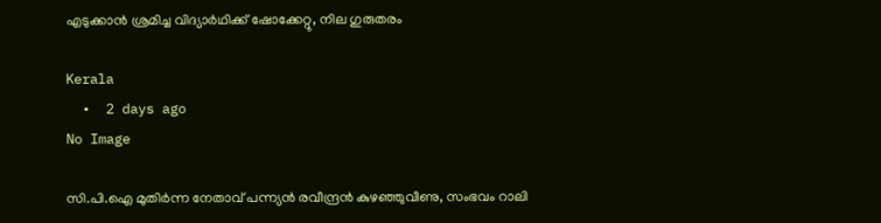എടുക്കാന്‍ ശ്രമിച്ച വിദ്യാര്‍ഥിക്ക് ഷോക്കേറ്റു, നില ഗുരുതരം

Kerala
  •  2 days ago
No Image

സി.പി.ഐ മുതിര്‍ന്ന നേതാവ് പന്ന്യന്‍ രവീന്ദ്രന്‍ കുഴഞ്ഞുവീണു, സംഭവം റാലി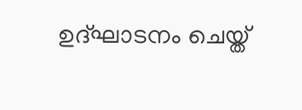ഉദ്ഘാടനം ചെയ്ത്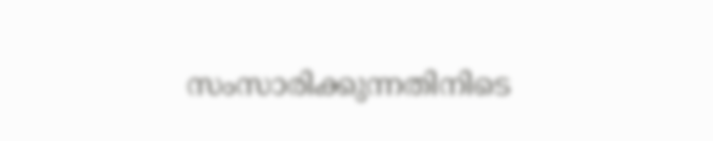സംസാരിക്കുന്നതിനിടെ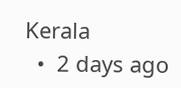Kerala
  •  2 days ago